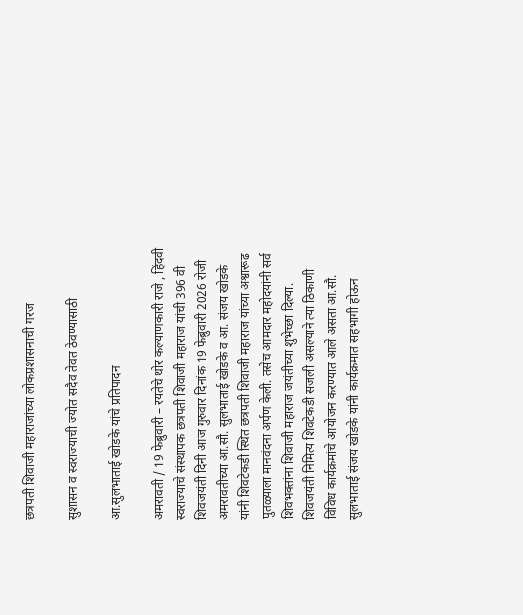छत्रपती शिवाजी महाराजांच्या लोकप्रशासनाची गरज

सुशासन व स्वराज्याची ज्योत सदैव तेवत ठेवण्यासाठी

आ.सुलभाताई खोडके यांचे प्रतिपादन

अमरावती / 19 फेब्रुवारी – रयतेचे थोर कल्याणकारी राजे , हिंदवी स्वराज्याचे संस्थापक छत्रपती शिवाजी महाराज यांची 396 वी शिवजयंती दिनी आज गुरुवार दिनांक 19 फेब्रुवारी 2026 रोजी अमरावतीच्या आ.सौ. सुलभाताई खोडके व आ. संजय खोडके यांनी शिवटेकडी स्थित छत्रपती शिवाजी महाराज यांच्या अश्वारूढ पुतळ्याला मानवंदना अर्पण केली. तसेच आमदार महोदयांनी सर्व शिवभक्तांना शिवाजी महाराज जयंतीच्या शुभेच्छा दिल्या. शिवजयंती निमित्य शिवटेकडी सजली असल्याने त्या ठिकाणी विविध कार्यक्रमांचे आयोजन करण्यात आले असता आ.सौ. सुलभाताई संजय खोडके यांनी कार्यक्रमात सहभागी होऊन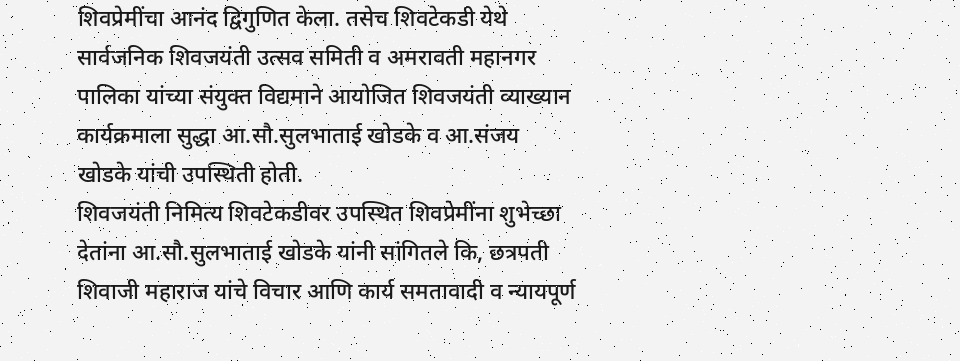शिवप्रेमींचा आनंद द्विगुणित केला. तसेच शिवटेकडी येथे सार्वजनिक शिवजयंती उत्सव समिती व अमरावती महानगर पालिका यांच्या संयुक्त विद्यमाने आयोजित शिवजयंती व्याख्यान कार्यक्रमाला सुद्धा आ.सौ.सुलभाताई खोडके व आ.संजय खोडके यांची उपस्थिती होती.
शिवजयंती निमित्य शिवटेकडीवर उपस्थित शिवप्रेमींना शुभेच्छा देतांना आ.सौ.सुलभाताई खोडके यांनी सांगितले कि, छत्रपती शिवाजी महाराज यांचे विचार आणि कार्य समतावादी व न्यायपूर्ण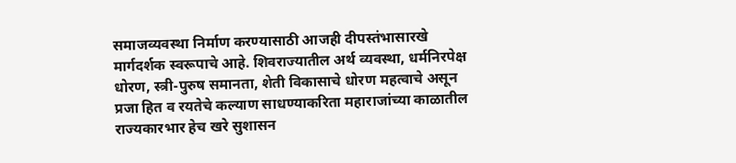समाजव्यवस्था निर्माण करण्यासाठी आजही दीपस्तंभासारखे मार्गदर्शक स्वरूपाचे आहे. शिवराज्यातील अर्थ व्यवस्था, धर्मनिरपेक्ष धोरण, स्त्री-पुरुष समानता, शेती विकासाचे धोरण महत्वाचे असून प्रजा हित व रयतेचे कल्याण साधण्याकरिता महाराजांच्या काळातील राज्यकारभार हेच खरे सुशासन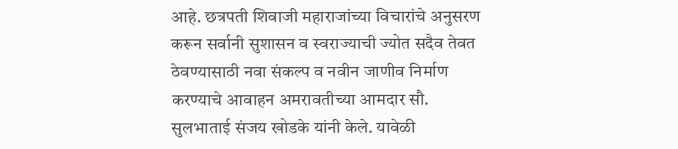आहे. छत्रपती शिवाजी महाराजांच्या विचारांचे अनुसरण करून सर्वानी सुशासन व स्वराज्याची ज्योत सदैव तेवत ठेवण्यासाठी नवा संकल्प व नवीन जाणीव निर्माण करण्याचे आवाहन अमरावतीच्या आमदार सौ. सुलभाताई संजय खोडके यांनी केले. यावेळी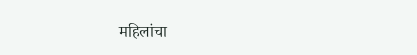महिलांचा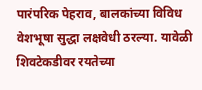पारंपरिक पेहराव, बालकांच्या विविध वेशभूषा सुद्धा लक्षवेधी ठरल्या. यावेळी शिवटेकडीवर रयतेच्या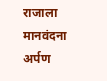राजाला मानवंदना अर्पण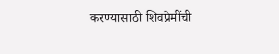करण्यासाठी शिवप्रेमींची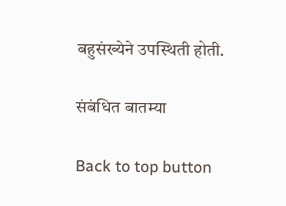बहुसंख्येने उपस्थिती होती.

संबंधित बातम्या

Back to top button